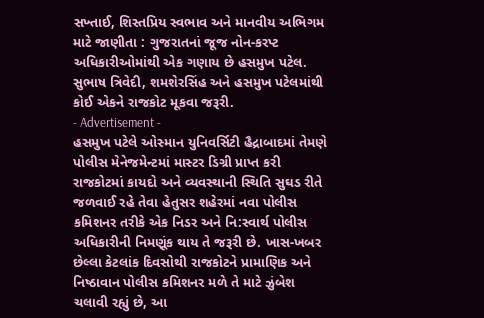સખ્તાઈ, શિસ્તપ્રિય સ્વભાવ અને માનવીય અભિગમ માટે જાણીતા : ગુજરાતનાં જૂજ નોન-કરપ્ટ અધિકારીઓમાંથી એક ગણાય છે હસમુખ પટેલ.
સુભાષ ત્રિવેદી, શમશેરસિંહ અને હસમુખ પટેલમાંથી કોઈ એકને રાજકોટ મૂકવા જરૂરી.
- Advertisement -
હસમુખ પટેલે ઓસ્માન યુનિવર્સિટી હૈદ્રાબાદમાં તેમણે પોલીસ મેનેજમેન્ટમાં માસ્ટર ડિગ્રી પ્રાપ્ત કરી
રાજકોટમાં કાયદો અને વ્યવસ્થાની સ્થિતિ સુઘડ રીતે જળવાઈ રહે તેવા હેતુસર શહેરમાં નવા પોલીસ કમિશનર તરીકે એક નિડર અને નિ:સ્વાર્થ પોલીસ અધિકારીની નિમણૂંક થાય તે જરૂરી છે. ખાસ-ખબર છેલ્લા કેટલાંક દિવસોથી રાજકોટને પ્રામાણિક અને નિષ્ઠાવાન પોલીસ કમિશનર મળે તે માટે ઝુંબેશ ચલાવી રહ્યું છે, આ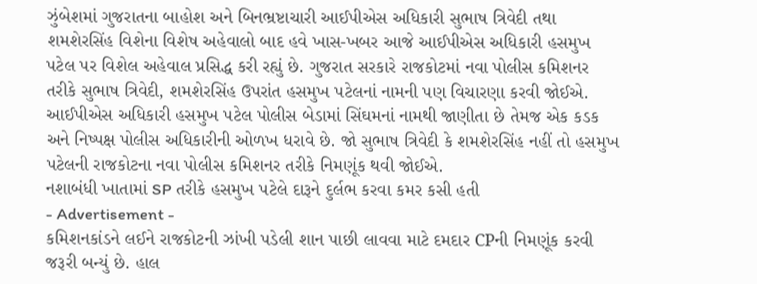ઝુંબેશમાં ગુજરાતના બાહોશ અને બિનભ્રષ્ટાચારી આઈપીએસ અધિકારી સુભાષ ત્રિવેદી તથા શમશેરસિંહ વિશેના વિશેષ અહેવાલો બાદ હવે ખાસ-ખબર આજે આઈપીએસ અધિકારી હસમુખ પટેલ પર વિશેલ અહેવાલ પ્રસિદ્ધ કરી રહ્યું છે. ગુજરાત સરકારે રાજકોટમાં નવા પોલીસ કમિશનર તરીકે સુભાષ ત્રિવેદી, શમશેરસિંહ ઉપરાંત હસમુખ પટેલનાં નામની પણ વિચારણા કરવી જોઈએ. આઈપીએસ અધિકારી હસમુખ પટેલ પોલીસ બેડામાં સિંઘમનાં નામથી જાણીતા છે તેમજ એક કડક અને નિષ્પક્ષ પોલીસ અધિકારીની ઓળખ ધરાવે છે. જો સુભાષ ત્રિવેદી કે શમશેરસિંહ નહીં તો હસમુખ પટેલની રાજકોટના નવા પોલીસ કમિશનર તરીકે નિમણૂંક થવી જોઈએ.
નશાબંધી ખાતામાં SP તરીકે હસમુખ પટેલે દારૂને દુર્લભ કરવા કમર કસી હતી
- Advertisement -
કમિશનકાંડને લઈને રાજકોટની ઝાંખી પડેલી શાન પાછી લાવવા માટે દમદાર CPની નિમણૂંક કરવી જરૂરી બન્યું છે. હાલ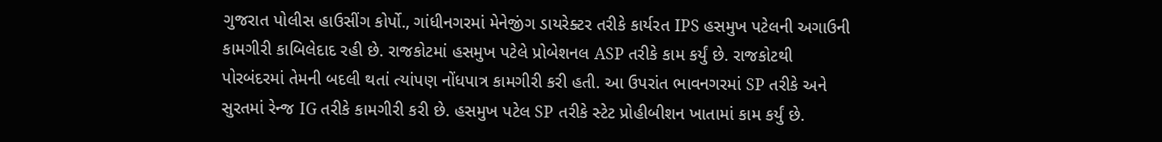ગુજરાત પોલીસ હાઉસીંગ કોર્પો., ગાંધીનગરમાં મેનેજીંગ ડાયરેક્ટર તરીકે કાર્યરત IPS હસમુખ પટેલની અગાઉની કામગીરી કાબિલેદાદ રહી છે. રાજકોટમાં હસમુખ પટેલે પ્રોબેશનલ ASP તરીકે કામ કર્યું છે. રાજકોટથી પોરબંદરમાં તેમની બદલી થતાં ત્યાંપણ નોંધપાત્ર કામગીરી કરી હતી. આ ઉપરાંત ભાવનગરમાં SP તરીકે અને સુરતમાં રેન્જ IG તરીકે કામગીરી કરી છે. હસમુખ પટેલ SP તરીકે સ્ટેટ પ્રોહીબીશન ખાતામાં કામ કર્યું છે.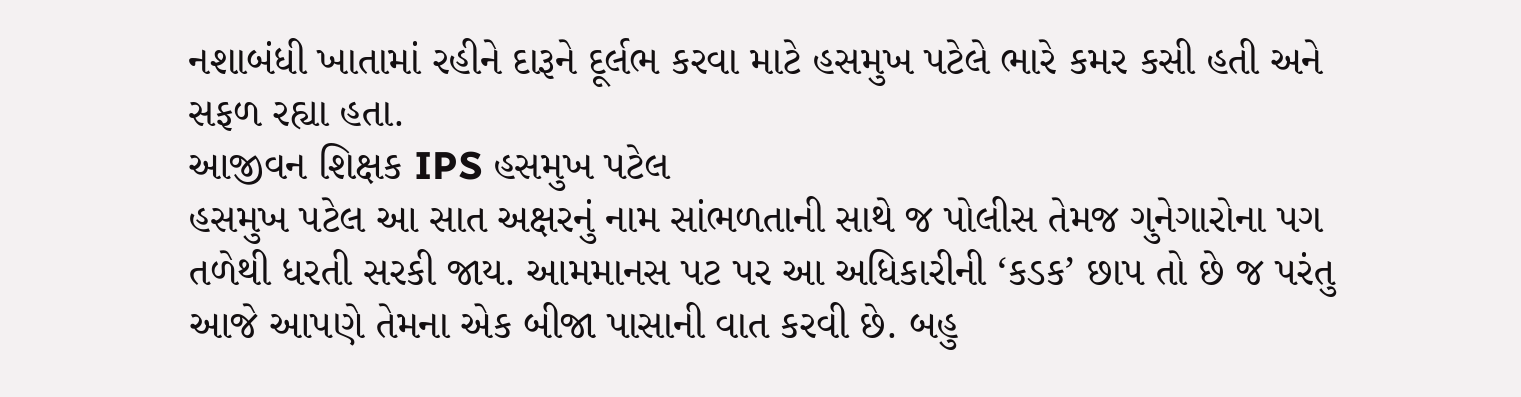નશાબંધી ખાતામાં રહીને દારૂને દૂર્લભ કરવા માટે હસમુખ પટેલે ભારે કમર કસી હતી અને સફળ રહ્યા હતા.
આજીવન શિક્ષક IPS હસમુખ પટેલ
હસમુખ પટેલ આ સાત અક્ષરનું નામ સાંભળતાની સાથે જ પોલીસ તેમજ ગુનેગારોના પગ તળેથી ધરતી સરકી જાય. આમમાનસ પટ પર આ અધિકારીની ‘કડક’ છાપ તો છે જ પરંતુ આજે આપણે તેમના એક બીજા પાસાની વાત કરવી છે. બહુ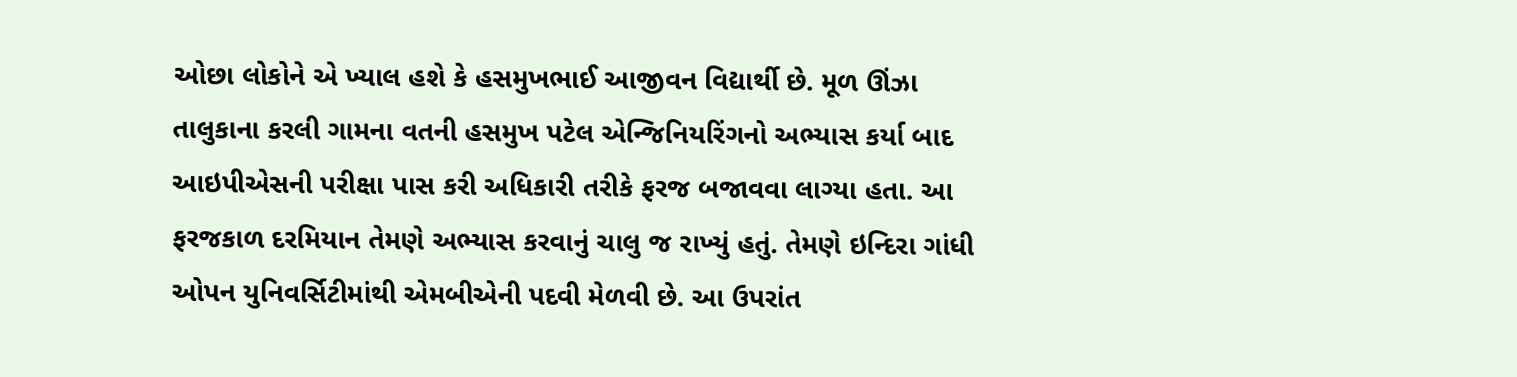ઓછા લોકોને એ ખ્યાલ હશે કે હસમુખભાઈ આજીવન વિદ્યાર્થી છે. મૂળ ઊંઝા તાલુકાના કરલી ગામના વતની હસમુખ પટેલ એન્જિનિયરિંગનો અભ્યાસ કર્યા બાદ આઇપીએસની પરીક્ષા પાસ કરી અધિકારી તરીકે ફરજ બજાવવા લાગ્યા હતા. આ ફરજકાળ દરમિયાન તેમણે અભ્યાસ કરવાનું ચાલુ જ રાખ્યું હતું. તેમણે ઇન્દિરા ગાંધી ઓપન યુનિવર્સિટીમાંથી એમબીએની પદવી મેળવી છે. આ ઉપરાંત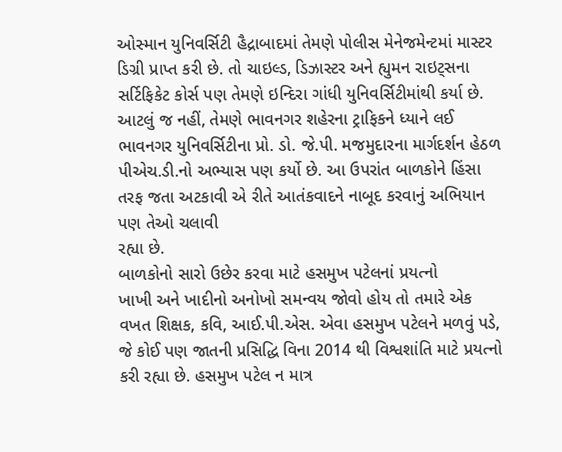ઓસ્માન યુનિવર્સિટી હૈદ્રાબાદમાં તેમણે પોલીસ મેનેજમેન્ટમાં માસ્ટર ડિગ્રી પ્રાપ્ત કરી છે. તો ચાઇલ્ડ, ડિઝાસ્ટર અને હ્યુમન રાઇટ્સના સર્ટિફિકેટ કોર્સ પણ તેમણે ઇન્દિરા ગાંધી યુનિવર્સિટીમાંથી કર્યા છે. આટલું જ નહીં, તેમણે ભાવનગર શહેરના ટ્રાફિકને ધ્યાને લઈ ભાવનગર યુનિવર્સિટીના પ્રો. ડો. જે.પી. મજમુદારના માર્ગદર્શન હેઠળ પીએચ.ડી.નો અભ્યાસ પણ કર્યો છે. આ ઉપરાંત બાળકોને હિંસા તરફ જતા અટકાવી એ રીતે આતંકવાદને નાબૂદ કરવાનું અભિયાન પણ તેઓ ચલાવી
રહ્યા છે.
બાળકોનો સારો ઉછેર કરવા માટે હસમુખ પટેલનાં પ્રયત્નો
ખાખી અને ખાદીનો અનોખો સમન્વય જોવો હોય તો તમારે એક વખત શિક્ષક, કવિ, આઈ.પી.એસ. એવા હસમુખ પટેલને મળવું પડે, જે કોઈ પણ જાતની પ્રસિદ્ધિ વિના 2014 થી વિશ્વશાંતિ માટે પ્રયત્નો કરી રહ્યા છે. હસમુખ પટેલ ન માત્ર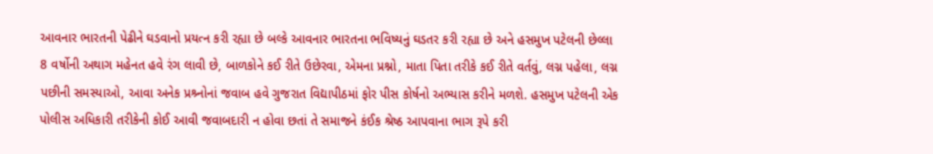આવનાર ભારતની પેઢીને ઘડવાનો પ્રયત્ન કરી રહ્યા છે બલ્કે આવનાર ભારતના ભવિષ્યનું ઘડતર કરી રહ્યા છે અને હસમુખ પટેલની છેલ્લા 8 વર્ષોની અથાગ મહેનત હવે રંગ લાવી છે, બાળકોને કઈ રીતે ઉછેરવા, એમના પ્રશ્નો, માતા પિતા તરીકે કઈ રીતે વર્તવું, લગ્ન પહેલા, લગ્ન પછીની સમસ્યાઓ, આવા અનેક પ્રશ્ર્નોનાં જવાબ હવે ગુજરાત વિદ્યાપીઠમાં ફોર પીસ કોર્ષનો અભ્યાસ કરીને મળશે. હસમુખ પટેલની એક પોલીસ અધિકારી તરીકેની કોઈ આવી જવાબદારી ન હોવા છતાં તે સમાજને કંઈક શ્રેષ્ઠ આપવાના ભાગ રૂપે કરી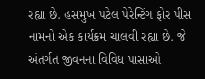રહ્યા છે. હસમુખ પટેલ પેરેન્ટિંગ ફોર પીસ નામનો એક કાર્યક્રમ ચાલવી રહ્યા છે. જે અંતર્ગત જીવનના વિવિધ પાસાઓ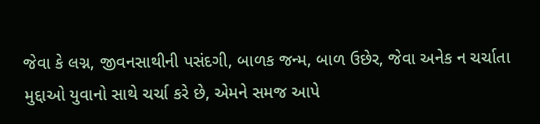જેવા કે લગ્ન, જીવનસાથીની પસંદગી, બાળક જન્મ, બાળ ઉછેર, જેવા અનેક ન ચર્ચાતા મુદ્દાઓ યુવાનો સાથે ચર્ચા કરે છે, એમને સમજ આપે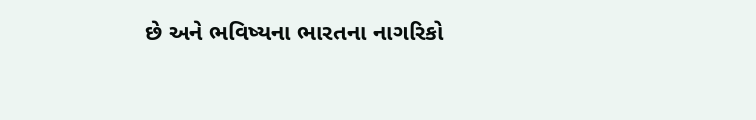છે અને ભવિષ્યના ભારતના નાગરિકો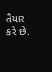તૈયાર કરે છે.